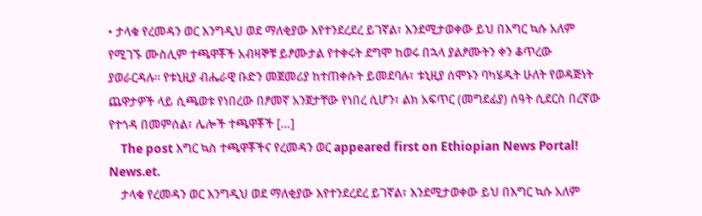• ታላቁ የረመዳን ወር እንግዲህ ወደ ማለቂያው እየተንደረደረ ይገኛል፣ እንደሚታወቀው ይህ በእግር ኳሱ አለም የሚገኙ ሙስሊም ተጫዋቾች አብዛኞቹ ይፆሙታል የተቀሩት ደግሞ ከወሩ በኋላ ያልፆሙትን ቀን ቆጥረው ያወራርዳሉ። የቱኒዚያ ብሔራዊ ቡድን መጀመሪያ ከተጠቀሱት ይመደባሉ፣ ቱኒዚያ ሰሞኑን ባካሄዱት ሁለት የወዳጅነት ጨዋታዎች ላይ ሲጫወቱ የነበረው በፆመኛ አንጀታቸው የነበረ ሲሆን፣ ልክ አፍጥር (መግደፊያ) ሰዓት ሲደርስ በረኛው የተጎዳ በመምሰል፣ ሌሎች ተጫዋቾች […]
    The post እግር ኳስ ተጫዋቾችና የረመዳን ወር appeared first on Ethiopian News Portal! News.et.
    ታላቁ የረመዳን ወር እንግዲህ ወደ ማለቂያው እየተንደረደረ ይገኛል፣ እንደሚታወቀው ይህ በእግር ኳሱ አለም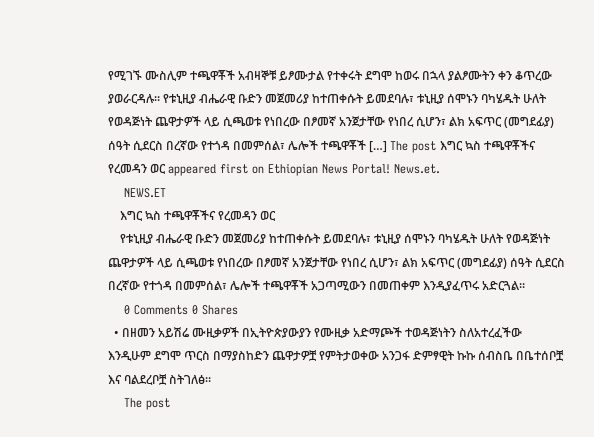የሚገኙ ሙስሊም ተጫዋቾች አብዛኞቹ ይፆሙታል የተቀሩት ደግሞ ከወሩ በኋላ ያልፆሙትን ቀን ቆጥረው ያወራርዳሉ። የቱኒዚያ ብሔራዊ ቡድን መጀመሪያ ከተጠቀሱት ይመደባሉ፣ ቱኒዚያ ሰሞኑን ባካሄዱት ሁለት የወዳጅነት ጨዋታዎች ላይ ሲጫወቱ የነበረው በፆመኛ አንጀታቸው የነበረ ሲሆን፣ ልክ አፍጥር (መግደፊያ) ሰዓት ሲደርስ በረኛው የተጎዳ በመምሰል፣ ሌሎች ተጫዋቾች […] The post እግር ኳስ ተጫዋቾችና የረመዳን ወር appeared first on Ethiopian News Portal! News.et.
    NEWS.ET
    እግር ኳስ ተጫዋቾችና የረመዳን ወር
    የቱኒዚያ ብሔራዊ ቡድን መጀመሪያ ከተጠቀሱት ይመደባሉ፣ ቱኒዚያ ሰሞኑን ባካሄዱት ሁለት የወዳጅነት ጨዋታዎች ላይ ሲጫወቱ የነበረው በፆመኛ አንጀታቸው የነበረ ሲሆን፣ ልክ አፍጥር (መግደፊያ) ሰዓት ሲደርስ በረኛው የተጎዳ በመምሰል፣ ሌሎች ተጫዋቾች አጋጣሚውን በመጠቀም እንዲያፈጥሩ አድርጓል።
    0 Comments 0 Shares
  • በዘመን አይሽሬ ሙዚቃዎች በኢትዮጵያውያን የሙዚቃ አድማጮች ተወዳጅነትን ስለአተረፈችው እንዲሁም ደግሞ ጥርስ በማያስከድን ጨዋታዎቿ የምትታወቀው አንጋፋ ድምፃዊት ኩኩ ሰብስቤ በቤተሰቦቿ እና ባልደረቦቿ ስትገለፅ።
    The post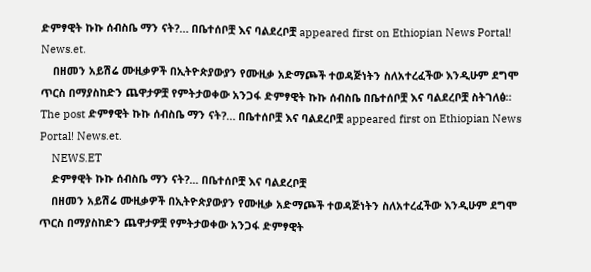ድምፃዊት ኩኩ ሰብስቤ ማን ናት?… በቤተሰቦቿ እና ባልደረቦቿ appeared first on Ethiopian News Portal! News.et.
    በዘመን አይሽሬ ሙዚቃዎች በኢትዮጵያውያን የሙዚቃ አድማጮች ተወዳጅነትን ስለአተረፈችው እንዲሁም ደግሞ ጥርስ በማያስከድን ጨዋታዎቿ የምትታወቀው አንጋፋ ድምፃዊት ኩኩ ሰብስቤ በቤተሰቦቿ እና ባልደረቦቿ ስትገለፅ። The post ድምፃዊት ኩኩ ሰብስቤ ማን ናት?… በቤተሰቦቿ እና ባልደረቦቿ appeared first on Ethiopian News Portal! News.et.
    NEWS.ET
    ድምፃዊት ኩኩ ሰብስቤ ማን ናት?... በቤተሰቦቿ እና ባልደረቦቿ
    በዘመን አይሽሬ ሙዚቃዎች በኢትዮጵያውያን የሙዚቃ አድማጮች ተወዳጅነትን ስለአተረፈችው እንዲሁም ደግሞ ጥርስ በማያስከድን ጨዋታዎቿ የምትታወቀው አንጋፋ ድምፃዊት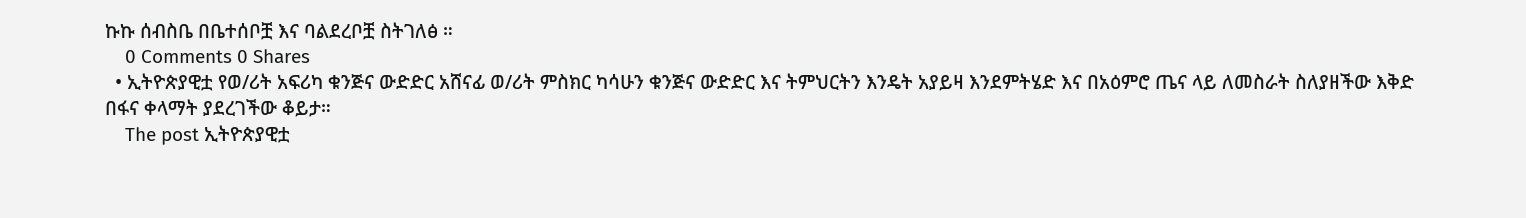ኩኩ ሰብስቤ በቤተሰቦቿ እና ባልደረቦቿ ስትገለፅ ።
    0 Comments 0 Shares
  • ኢትዮጵያዊቷ የወ/ሪት አፍሪካ ቁንጅና ውድድር አሸናፊ ወ/ሪት ምስክር ካሳሁን ቁንጅና ውድድር እና ትምህርትን እንዴት አያይዛ እንደምትሄድ እና በአዕምሮ ጤና ላይ ለመስራት ስለያዘችው እቅድ በፋና ቀላማት ያደረገችው ቆይታ።
    The post ኢትዮጵያዊቷ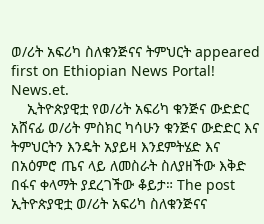ወ/ሪት አፍሪካ ስለቁንጅናና ትምህርት appeared first on Ethiopian News Portal! News.et.
    ኢትዮጵያዊቷ የወ/ሪት አፍሪካ ቁንጅና ውድድር አሸናፊ ወ/ሪት ምስክር ካሳሁን ቁንጅና ውድድር እና ትምህርትን እንዴት አያይዛ እንደምትሄድ እና በአዕምሮ ጤና ላይ ለመስራት ስለያዘችው እቅድ በፋና ቀላማት ያደረገችው ቆይታ። The post ኢትዮጵያዊቷ ወ/ሪት አፍሪካ ስለቁንጅናና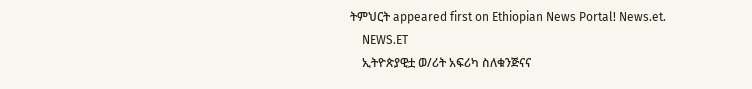ትምህርት appeared first on Ethiopian News Portal! News.et.
    NEWS.ET
    ኢትዮጵያዊቷ ወ/ሪት አፍሪካ ስለቁንጅናና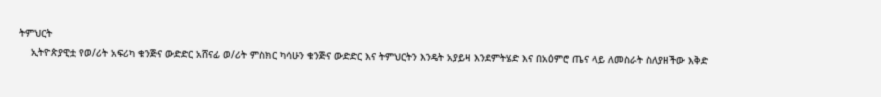ትምህርት
    ኢትዮጵያዊቷ የወ/ሪት አፍሪካ ቁንጅና ውድድር አሸናፊ ወ/ሪት ምስክር ካሳሁን ቁንጅና ውድድር እና ትምህርትን እንዴት አያይዛ እንደምትሄድ እና በአዕምሮ ጤና ላይ ለመስራት ስለያዘችው እቅድ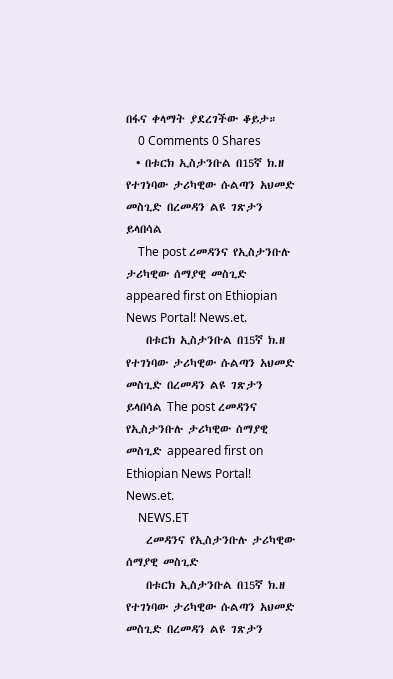በፋና ቀላማት ያደረገችው ቆይታ።
    0 Comments 0 Shares
  • በቱርክ ኢስታንቡል በ15ኛ ክ.ዘ የተገነባው ታሪካዊው ሱልጣን አህመድ መስጊድ በረመዳን ልዩ ገጽታን ይላበሳል
    The post ረመዳንና የኢስታንቡሉ ታሪካዊው ሰማያዊ መስጊድ appeared first on Ethiopian News Portal! News.et.
    በቱርክ ኢስታንቡል በ15ኛ ክ.ዘ የተገነባው ታሪካዊው ሱልጣን አህመድ መስጊድ በረመዳን ልዩ ገጽታን ይላበሳል The post ረመዳንና የኢስታንቡሉ ታሪካዊው ሰማያዊ መስጊድ appeared first on Ethiopian News Portal! News.et.
    NEWS.ET
    ረመዳንና የኢስታንቡሉ ታሪካዊው ሰማያዊ መስጊድ
    በቱርክ ኢስታንቡል በ15ኛ ክ.ዘ የተገነባው ታሪካዊው ሱልጣን አህመድ መስጊድ በረመዳን ልዩ ገጽታን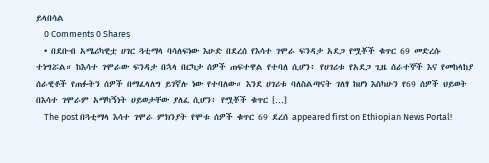ይላበሳል
    0 Comments 0 Shares
  • በደቡብ አሜሪካዊቷ ሀገር ጓቲማላ ባሳለፍነው እሁድ በደረሰ የእሳተ ገሞራ ፍንዳታ አደጋ የሟቾች ቁጥር 69 መድረሱ ተነግሯል። ከእሳተ ገሞራው ፍንዳታ በኋላ በርካታ ሰዎች ጠፍተዋል የተባለ ሲሆን፥ የሀገሪቱ የአደጋ ጊዜ ሰራተኞች እና የመከላከያ ሰራዊቶች የጠፉትን ሰዎች በማፈላለግ ይገኛሉ ነው የተባለው። እንደ ሀገሪቱ ባለስልጣናት ገለፃ ከሆነ እስካሁን የ69 ሰዎች ህይወት በእሳተ ገሞራም አማካኝነት ሀይወታቸው ያለፈ ሲሆን፥ የሟቾች ቁጥር […]
    The post በጓቲማላ እሳተ ገሞራ ምክንያት የሞቱ ሰዎች ቁጥር 69 ደረሰ appeared first on Ethiopian News Portal!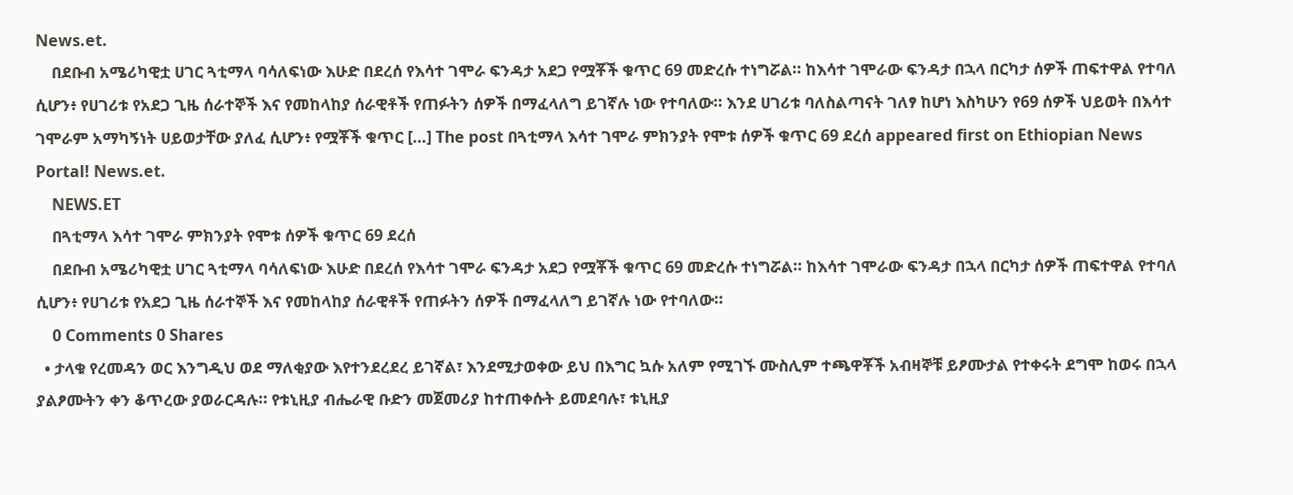News.et.
    በደቡብ አሜሪካዊቷ ሀገር ጓቲማላ ባሳለፍነው እሁድ በደረሰ የእሳተ ገሞራ ፍንዳታ አደጋ የሟቾች ቁጥር 69 መድረሱ ተነግሯል። ከእሳተ ገሞራው ፍንዳታ በኋላ በርካታ ሰዎች ጠፍተዋል የተባለ ሲሆን፥ የሀገሪቱ የአደጋ ጊዜ ሰራተኞች እና የመከላከያ ሰራዊቶች የጠፉትን ሰዎች በማፈላለግ ይገኛሉ ነው የተባለው። እንደ ሀገሪቱ ባለስልጣናት ገለፃ ከሆነ እስካሁን የ69 ሰዎች ህይወት በእሳተ ገሞራም አማካኝነት ሀይወታቸው ያለፈ ሲሆን፥ የሟቾች ቁጥር […] The post በጓቲማላ እሳተ ገሞራ ምክንያት የሞቱ ሰዎች ቁጥር 69 ደረሰ appeared first on Ethiopian News Portal! News.et.
    NEWS.ET
    በጓቲማላ እሳተ ገሞራ ምክንያት የሞቱ ሰዎች ቁጥር 69 ደረሰ
    በደቡብ አሜሪካዊቷ ሀገር ጓቲማላ ባሳለፍነው እሁድ በደረሰ የእሳተ ገሞራ ፍንዳታ አደጋ የሟቾች ቁጥር 69 መድረሱ ተነግሯል። ከእሳተ ገሞራው ፍንዳታ በኋላ በርካታ ሰዎች ጠፍተዋል የተባለ ሲሆን፥ የሀገሪቱ የአደጋ ጊዜ ሰራተኞች እና የመከላከያ ሰራዊቶች የጠፉትን ሰዎች በማፈላለግ ይገኛሉ ነው የተባለው።
    0 Comments 0 Shares
  • ታላቁ የረመዳን ወር እንግዲህ ወደ ማለቂያው እየተንደረደረ ይገኛል፣ እንደሚታወቀው ይህ በእግር ኳሱ አለም የሚገኙ ሙስሊም ተጫዋቾች አብዛኞቹ ይፆሙታል የተቀሩት ደግሞ ከወሩ በኋላ ያልፆሙትን ቀን ቆጥረው ያወራርዳሉ። የቱኒዚያ ብሔራዊ ቡድን መጀመሪያ ከተጠቀሱት ይመደባሉ፣ ቱኒዚያ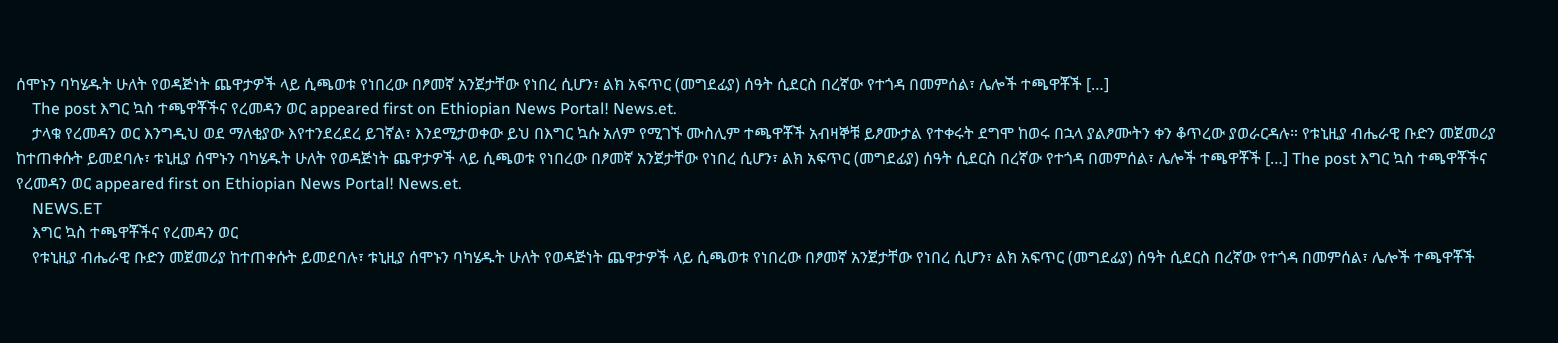ሰሞኑን ባካሄዱት ሁለት የወዳጅነት ጨዋታዎች ላይ ሲጫወቱ የነበረው በፆመኛ አንጀታቸው የነበረ ሲሆን፣ ልክ አፍጥር (መግደፊያ) ሰዓት ሲደርስ በረኛው የተጎዳ በመምሰል፣ ሌሎች ተጫዋቾች […]
    The post እግር ኳስ ተጫዋቾችና የረመዳን ወር appeared first on Ethiopian News Portal! News.et.
    ታላቁ የረመዳን ወር እንግዲህ ወደ ማለቂያው እየተንደረደረ ይገኛል፣ እንደሚታወቀው ይህ በእግር ኳሱ አለም የሚገኙ ሙስሊም ተጫዋቾች አብዛኞቹ ይፆሙታል የተቀሩት ደግሞ ከወሩ በኋላ ያልፆሙትን ቀን ቆጥረው ያወራርዳሉ። የቱኒዚያ ብሔራዊ ቡድን መጀመሪያ ከተጠቀሱት ይመደባሉ፣ ቱኒዚያ ሰሞኑን ባካሄዱት ሁለት የወዳጅነት ጨዋታዎች ላይ ሲጫወቱ የነበረው በፆመኛ አንጀታቸው የነበረ ሲሆን፣ ልክ አፍጥር (መግደፊያ) ሰዓት ሲደርስ በረኛው የተጎዳ በመምሰል፣ ሌሎች ተጫዋቾች […] The post እግር ኳስ ተጫዋቾችና የረመዳን ወር appeared first on Ethiopian News Portal! News.et.
    NEWS.ET
    እግር ኳስ ተጫዋቾችና የረመዳን ወር
    የቱኒዚያ ብሔራዊ ቡድን መጀመሪያ ከተጠቀሱት ይመደባሉ፣ ቱኒዚያ ሰሞኑን ባካሄዱት ሁለት የወዳጅነት ጨዋታዎች ላይ ሲጫወቱ የነበረው በፆመኛ አንጀታቸው የነበረ ሲሆን፣ ልክ አፍጥር (መግደፊያ) ሰዓት ሲደርስ በረኛው የተጎዳ በመምሰል፣ ሌሎች ተጫዋቾች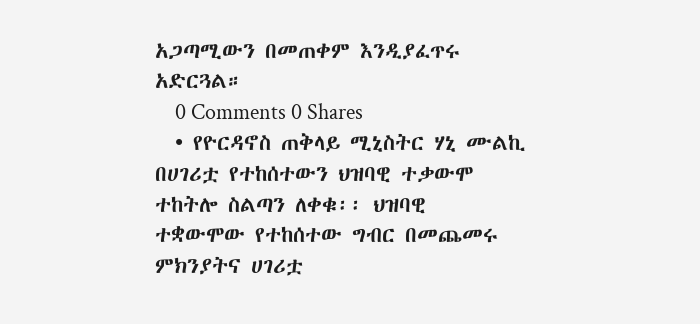አጋጣሚውን በመጠቀም እንዲያፈጥሩ አድርጓል።
    0 Comments 0 Shares
  • የዮርዳኖስ ጠቅላይ ሚኒስትር ሃኒ ሙልኪ በሀገሪቷ የተከሰተውን ህዝባዊ ተቃውሞ ተከትሎ ስልጣን ለቀቁ፡፡ ህዝባዊ ተቋውሞው የተከሰተው ግብር በመጨመሩ ምክንያትና ሀገሪቷ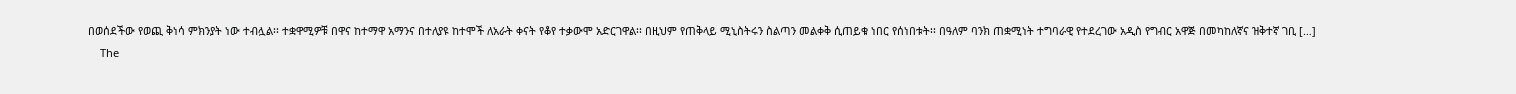በወሰደችው የወጪ ቅነሳ ምክንያት ነው ተብሏል፡፡ ተቋዋሚዎቹ በዋና ከተማዋ አማንና በተለያዩ ከተሞች ለአራት ቀናት የቆየ ተቃውሞ አድርገዋል፡፡ በዚህም የጠቅላይ ሚኒስትሩን ስልጣን መልቀቅ ሲጠይቁ ነበር የሰነበቱት፡፡ በዓለም ባንክ ጠቋሚነት ተግባራዊ የተደረገው አዲስ የግብር አዋጅ በመካከለኛና ዝቅተኛ ገቢ […]
    The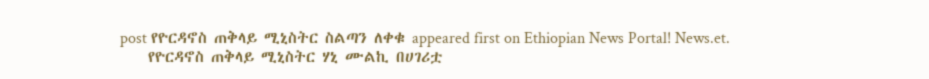post የዮርዳኖስ ጠቅላይ ሚኒስትር ስልጣን ለቀቁ appeared first on Ethiopian News Portal! News.et.
    የዮርዳኖስ ጠቅላይ ሚኒስትር ሃኒ ሙልኪ በሀገሪቷ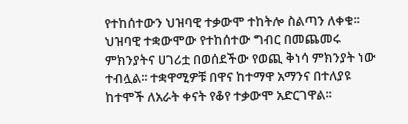የተከሰተውን ህዝባዊ ተቃውሞ ተከትሎ ስልጣን ለቀቁ፡፡ ህዝባዊ ተቋውሞው የተከሰተው ግብር በመጨመሩ ምክንያትና ሀገሪቷ በወሰደችው የወጪ ቅነሳ ምክንያት ነው ተብሏል፡፡ ተቋዋሚዎቹ በዋና ከተማዋ አማንና በተለያዩ ከተሞች ለአራት ቀናት የቆየ ተቃውሞ አድርገዋል፡፡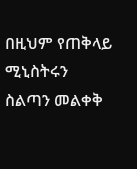በዚህም የጠቅላይ ሚኒስትሩን ስልጣን መልቀቅ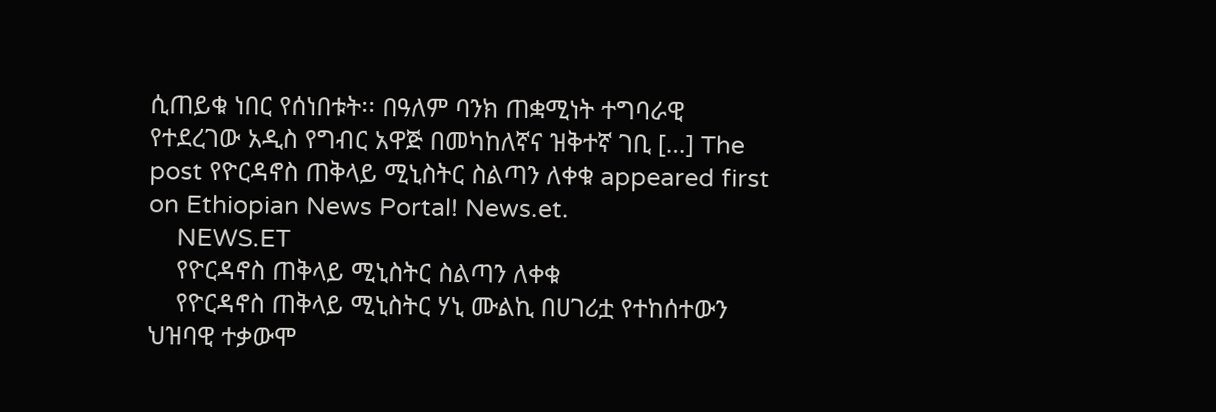ሲጠይቁ ነበር የሰነበቱት፡፡ በዓለም ባንክ ጠቋሚነት ተግባራዊ የተደረገው አዲስ የግብር አዋጅ በመካከለኛና ዝቅተኛ ገቢ […] The post የዮርዳኖስ ጠቅላይ ሚኒስትር ስልጣን ለቀቁ appeared first on Ethiopian News Portal! News.et.
    NEWS.ET
    የዮርዳኖስ ጠቅላይ ሚኒስትር ስልጣን ለቀቁ
    የዮርዳኖስ ጠቅላይ ሚኒስትር ሃኒ ሙልኪ በሀገሪቷ የተከሰተውን ህዝባዊ ተቃውሞ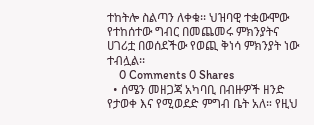ተከትሎ ስልጣን ለቀቁ፡፡ ህዝባዊ ተቋውሞው የተከሰተው ግብር በመጨመሩ ምክንያትና ሀገሪቷ በወሰደችው የወጪ ቅነሳ ምክንያት ነው ተብሏል፡፡
    0 Comments 0 Shares
  • ሰሜን መዘጋጃ አካባቢ በብዙዎች ዘንድ የታወቀ እና የሚወደድ ምግብ ቤት አለ። የዚህ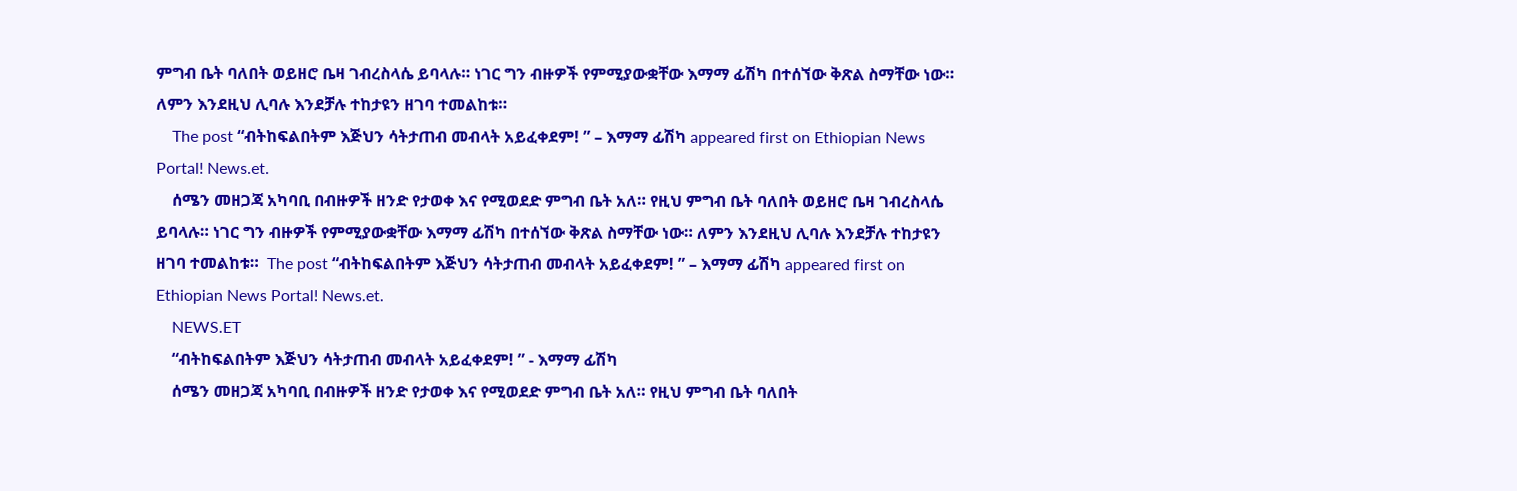ምግብ ቤት ባለበት ወይዘሮ ቤዛ ገብረስላሴ ይባላሉ። ነገር ግን ብዙዎች የምሚያውቋቸው እማማ ፊሽካ በተሰኘው ቅጽል ስማቸው ነው። ለምን እንደዚህ ሊባሉ እንደቻሉ ተከታዩን ዘገባ ተመልከቱ።
    The post “ብትከፍልበትም እጅህን ሳትታጠብ መብላት አይፈቀደም! ” – እማማ ፊሽካ appeared first on Ethiopian News Portal! News.et.
    ሰሜን መዘጋጃ አካባቢ በብዙዎች ዘንድ የታወቀ እና የሚወደድ ምግብ ቤት አለ። የዚህ ምግብ ቤት ባለበት ወይዘሮ ቤዛ ገብረስላሴ ይባላሉ። ነገር ግን ብዙዎች የምሚያውቋቸው እማማ ፊሽካ በተሰኘው ቅጽል ስማቸው ነው። ለምን እንደዚህ ሊባሉ እንደቻሉ ተከታዩን ዘገባ ተመልከቱ።  The post “ብትከፍልበትም እጅህን ሳትታጠብ መብላት አይፈቀደም! ” – እማማ ፊሽካ appeared first on Ethiopian News Portal! News.et.
    NEWS.ET
    “ብትከፍልበትም እጅህን ሳትታጠብ መብላት አይፈቀደም! ” - እማማ ፊሽካ
    ሰሜን መዘጋጃ አካባቢ በብዙዎች ዘንድ የታወቀ እና የሚወደድ ምግብ ቤት አለ። የዚህ ምግብ ቤት ባለበት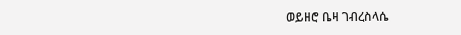ወይዘሮ ቤዛ ገብረስላሴ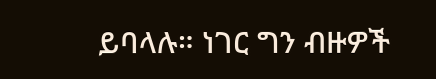ይባላሉ። ነገር ግን ብዙዎች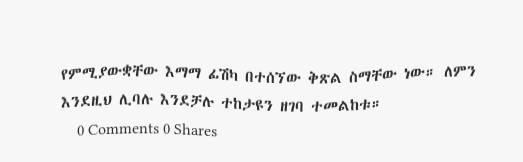የምሚያውቋቸው እማማ ፊሽካ በተሰኘው ቅጽል ስማቸው ነው። ለምን እንደዚህ ሊባሉ እንደቻሉ ተከታዩን ዘገባ ተመልከቱ።
    0 Comments 0 Shares